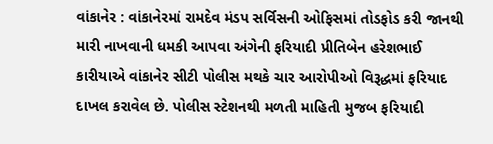વાંકાનેર : વાંકાનેરમાં રામદેવ મંડપ સર્વિસની ઓફિસમાં તોડફોડ કરી જાનથી મારી નાખવાની ધમકી આપવા અંગેની ફરિયાદી પ્રીતિબેન હરેશભાઈ કારીયાએ વાંકાનેર સીટી પોલીસ મથકે ચાર આરોપીઓ વિરૂદ્ધમાં ફરિયાદ દાખલ કરાવેલ છે. પોલીસ સ્ટેશનથી મળતી માહિતી મુજબ ફરિયાદી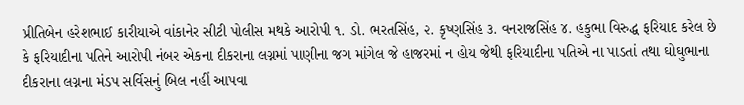પ્રીતિબેન હરેશભાઈ કારીયાએ વાંકાનેર સીટી પોલીસ મથકે આરોપી ૧. ડો. ભરતસિંહ, ૨. કૃષ્ણસિંહ ૩. વનરાજસિંહ ૪. હકુભા વિરુદ્ધ ફરિયાદ કરેલ છે કે ફરિયાદીના પતિને આરોપી નંબર એકના દીકરાના લગ્નમાં પાણીના જગ માંગેલ જે હાજરમાં ન હોય જેથી ફરિયાદીના પતિએ ના પાડતાં તથા ઘોઘુભાના દીકરાના લગ્નના મંડપ સર્વિસનું બિલ નહીં આપવા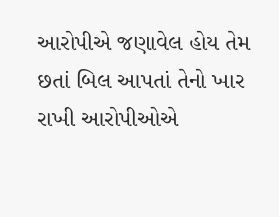આરોપીએ જણાવેલ હોય તેમ છતાં બિલ આપતાં તેનો ખાર રાખી આરોપીઓએ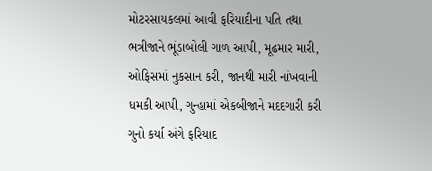મોટરસાયકલમાં આવી ફરિયાદીના પતિ તથા ભત્રીજાને ભૂંડાબોલી ગાળ આપી, મૂઢમાર મારી, ઓફિસમાં નુકસાન કરી, જાનથી મારી નાંખવાની ધમકી આપી, ગુન્હામાં એકબીજાને મદદગારી કરી ગુનો કર્યા અંગે ફરિયાદ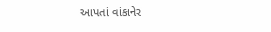આપતાં વાંકાનેર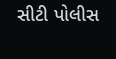સીટી પોલીસ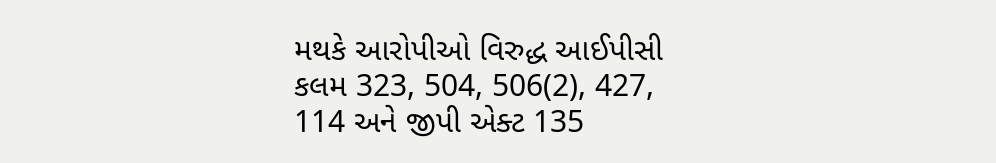મથકે આરોપીઓ વિરુદ્ધ આઈપીસી કલમ 323, 504, 506(2), 427, 114 અને જીપી એક્ટ 135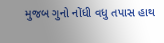મુજબ ગુનો નોંધી વધુ તપાસ હાથ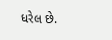ધરેલ છે.